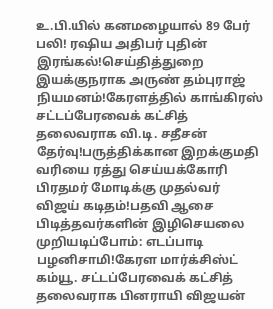உ.பி.யில் கனமழையால் 89 பேர் பலி! ரஷிய அதிபர் புதின் இரங்கல்!செய்தித்துறை இயக்குநராக அருண் தம்புராஜ் நியமனம்!கேரளத்தில் காங்கிரஸ் சட்டப்பேரவைக் கட்சித் தலைவராக வி.டி. சதீசன் தேர்வு!பருத்திக்கான இறக்குமதி வரியை ரத்து செய்யக்கோரி பிரதமர் மோடிக்கு முதல்வர் விஜய் கடிதம்!பதவி ஆசை பிடித்தவர்களின் இழிசெயலை முறியடிப்போம்: எடப்பாடி பழனிசாமி!கேரள மார்க்சிஸ்ட் கம்யூ. சட்டப்பேரவைக் கட்சித் தலைவராக பினராயி விஜயன்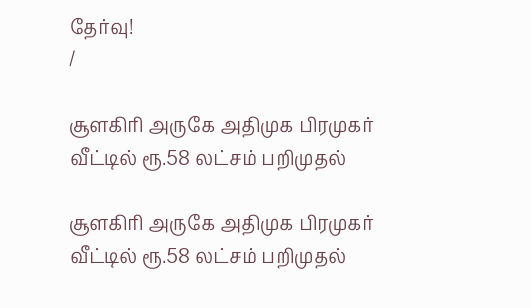தேர்வு!
/

சூளகிரி அருகே அதிமுக பிரமுகர் வீட்டில் ரூ.58 லட்சம் பறிமுதல்

சூளகிரி அருகே அதிமுக பிரமுகர் வீட்டில் ரூ.58 லட்சம் பறிமுதல்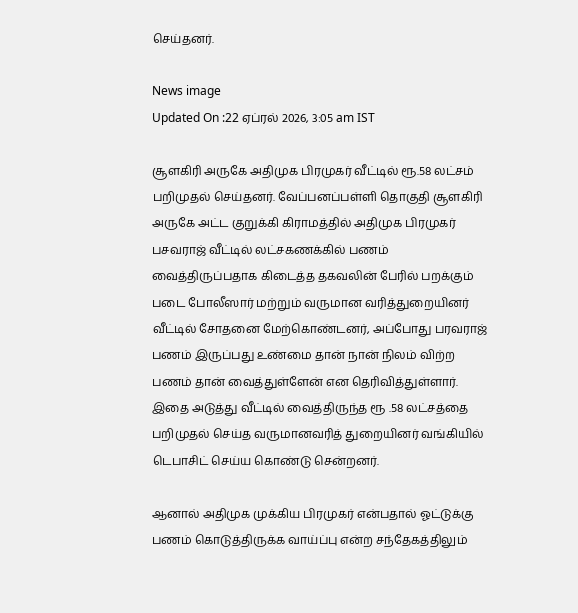செய்தனர்.

News image
Updated On :22 ஏப்ரல் 2026, 3:05 am IST

சூளகிரி அருகே அதிமுக பிரமுகர் வீட்டில் ரூ.58 லட்சம் பறிமுதல் செய்தனர். வேப்பனப்பள்ளி தொகுதி சூளகிரி அருகே அட்ட குறுக்கி கிராமத்தில் அதிமுக பிரமுகர் பசவராஜ் வீட்டில் லட்சகணக்கில் பணம் வைத்திருப்பதாக கிடைத்த தகவலின் பேரில் பறக்கும் படை போலீஸார் மற்றும் வருமான வரித்துறையினர் வீட்டில் சோதனை மேற்கொண்டனர், அப்போது பரவராஜ் பணம் இருப்பது உண்மை தான் நான் நிலம் விற்ற பணம் தான் வைத்துள்ளேன் என தெரிவித்துள்ளார். இதை அடுத்து வீட்டில் வைத்திருந்த ரூ .58 லட்சத்தை பறிமுதல் செய்த வருமானவரித் துறையினர் வங்கியில் டெபாசிட் செய்ய கொண்டு சென்றனர்.

ஆனால் அதிமுக முக்கிய பிரமுகர் என்பதால் ஓட்டுக்கு பணம் கொடுத்திருக்க வாய்ப்பு என்ற சந்தேகத்திலும்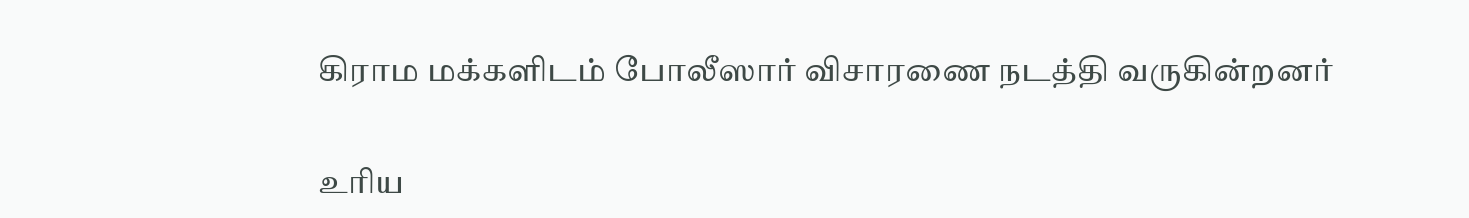கிராம மக்களிடம் போலீஸார் விசாரணை நடத்தி வருகின்றனர்

உரிய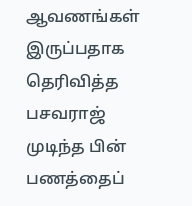ஆவணங்கள் இருப்பதாக தெரிவித்த பசவராஜ் முடிந்த பின் பணத்தைப்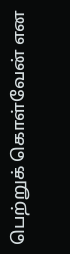பெற்றுக் கொள்வேன் என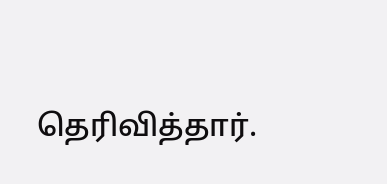தெரிவித்தார்.